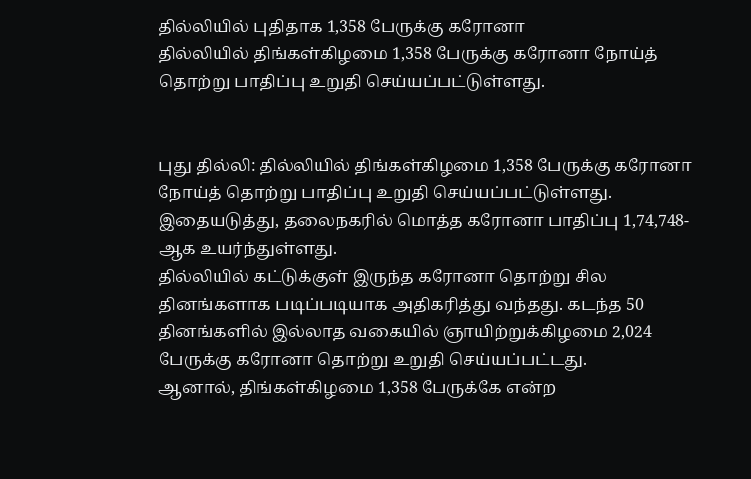தில்லியில் புதிதாக 1,358 பேருக்கு கரோனா
தில்லியில் திங்கள்கிழமை 1,358 பேருக்கு கரோனா நோய்த் தொற்று பாதிப்பு உறுதி செய்யப்பட்டுள்ளது.


புது தில்லி: தில்லியில் திங்கள்கிழமை 1,358 பேருக்கு கரோனா நோய்த் தொற்று பாதிப்பு உறுதி செய்யப்பட்டுள்ளது.
இதையடுத்து, தலைநகரில் மொத்த கரோனா பாதிப்பு 1,74,748-ஆக உயர்ந்துள்ளது.
தில்லியில் கட்டுக்குள் இருந்த கரோனா தொற்று சில தினங்களாக படிப்படியாக அதிகரித்து வந்தது. கடந்த 50 தினங்களில் இல்லாத வகையில் ஞாயிற்றுக்கிழமை 2,024 பேருக்கு கரோனா தொற்று உறுதி செய்யப்பட்டது.
ஆனால், திங்கள்கிழமை 1,358 பேருக்கே என்ற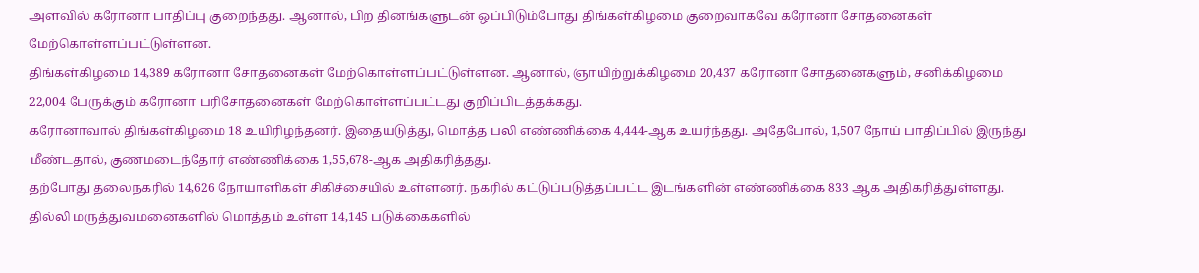அளவில் கரோனா பாதிப்பு குறைந்தது. ஆனால், பிற தினங்களுடன் ஒப்பிடும்போது திங்கள்கிழமை குறைவாகவே கரோனா சோதனைகள் மேற்கொள்ளப்பட்டுள்ளன.
திங்கள்கிழமை 14,389 கரோனா சோதனைகள் மேற்கொள்ளப்பட்டுள்ளன. ஆனால், ஞாயிற்றுக்கிழமை 20,437 கரோனா சோதனைகளும், சனிக்கிழமை 22,004 பேருக்கும் கரோனா பரிசோதனைகள் மேற்கொள்ளப்பட்டது குறிப்பிடத்தக்கது.
கரோனாவால் திங்கள்கிழமை 18 உயிரிழந்தனர். இதையடுத்து, மொத்த பலி எண்ணிக்கை 4,444-ஆக உயர்ந்தது. அதேபோல், 1,507 நோய் பாதிப்பில் இருந்து மீண்டதால், குணமடைந்தோர் எண்ணிக்கை 1,55,678-ஆக அதிகரித்தது.
தற்போது தலைநகரில் 14,626 நோயாளிகள் சிகிச்சையில் உள்ளனர். நகரில் கட்டுப்படுத்தப்பட்ட இடங்களின் எண்ணிக்கை 833 ஆக அதிகரித்துள்ளது. தில்லி மருத்துவமனைகளில் மொத்தம் உள்ள 14,145 படுக்கைகளில்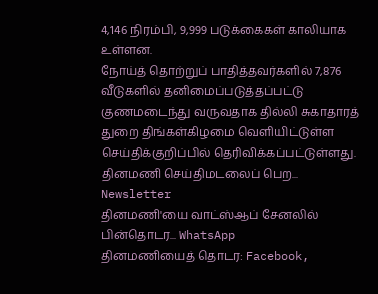4,146 நிரம்பி, 9,999 படுக்கைகள் காலியாக உள்ளன.
நோய்த் தொற்றுப் பாதித்தவர்களில் 7,876 வீடுகளில் தனிமைப்படுத்தப்பட்டு குணமடைந்து வருவதாக தில்லி சுகாதாரத் துறை திங்கள்கிழமை வெளியிட்டுள்ள செய்திக்குறிப்பில் தெரிவிக்கப்பட்டுள்ளது.
தினமணி செய்திமடலைப் பெற... Newsletter
தினமணி'யை வாட்ஸ்ஆப் சேனலில் பின்தொடர... WhatsApp
தினமணியைத் தொடர: Facebook,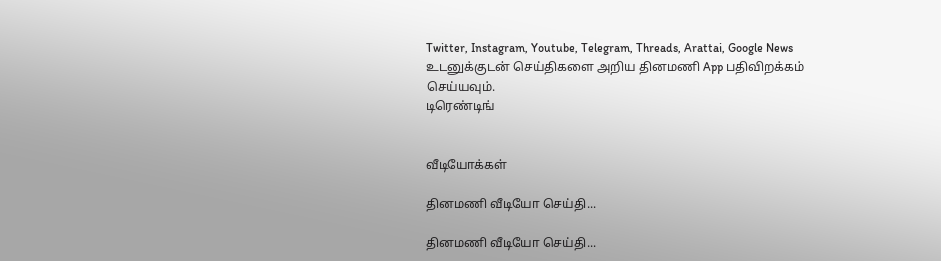Twitter, Instagram, Youtube, Telegram, Threads, Arattai, Google News
உடனுக்குடன் செய்திகளை அறிய தினமணி App பதிவிறக்கம் செய்யவும்.
டிரெண்டிங்


வீடியோக்கள்

தினமணி வீடியோ செய்தி...

தினமணி வீடியோ செய்தி...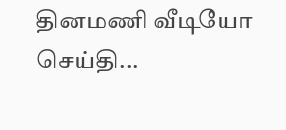தினமணி வீடியோ செய்தி...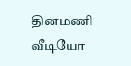தினமணி வீடியோ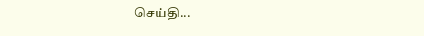செய்தி...